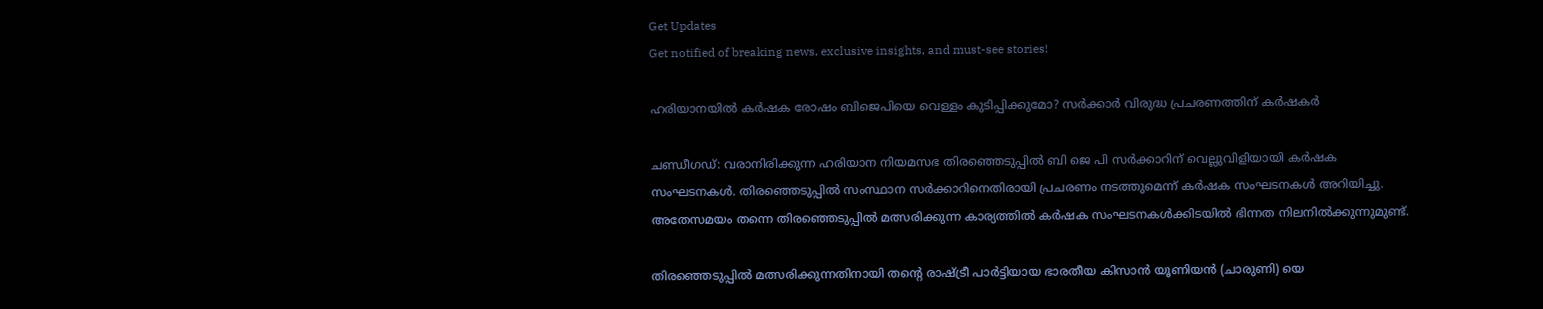Get Updates
Get notified of breaking news, exclusive insights, and must-see stories!

ഹരിയാനയില്‍ കർഷക രോഷം ബിജെപിയെ വെള്ളം കുടിപ്പിക്കുമോ? സർക്കാർ വിരുദ്ധ പ്രചരണത്തിന് കർഷകർ

ചണ്ഡീഗഡ്: വരാനിരിക്കുന്ന ഹരിയാന നിയമസഭ തിരഞ്ഞെടുപ്പില്‍ ബി ജെ പി സർക്കാറിന് വെല്ലുവിളിയായി കർഷക സംഘടനകള്‍. തിരഞ്ഞെടുപ്പില്‍ സംസ്ഥാന സർക്കാറിനെതിരായി പ്രചരണം നടത്തുമെന്ന് കർഷക സംഘടനകള്‍ അറിയിച്ചു. അതേസമയം തന്നെ തിരഞ്ഞെടുപ്പില്‍ മത്സരിക്കുന്ന കാര്യത്തില്‍ കർഷക സംഘടനകള്‍ക്കിടയില്‍ ഭിന്നത നിലനില്‍ക്കുന്നുമുണ്ട്.

തിരഞ്ഞെടുപ്പില്‍ മത്സരിക്കുന്നതിനായി തന്റെ രാഷ്ട്രീ പാർട്ടിയായ ഭാരതീയ കിസാൻ യൂണിയൻ (ചാരുണി) യെ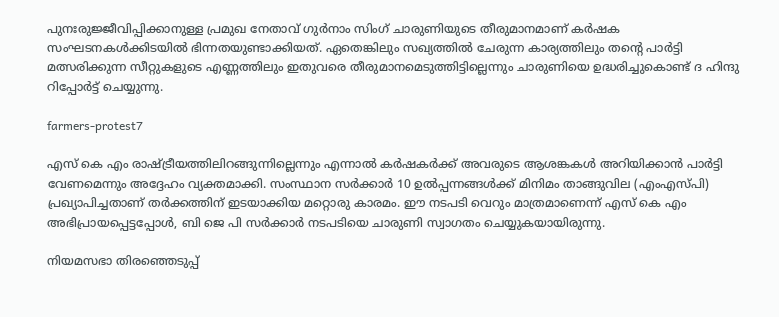പുനഃരുജ്ജീവിപ്പിക്കാനുള്ള പ്രമുഖ നേതാവ് ഗുർനാം സിംഗ് ചാരുണിയുടെ തീരുമാനമാണ് കർഷക സംഘടനകള്‍ക്കിടയില്‍ ഭിന്നതയുണ്ടാക്കിയത്. ഏതെങ്കിലും സഖ്യത്തിൽ ചേരുന്ന കാര്യത്തിലും തൻ്റെ പാർട്ടി മത്സരിക്കുന്ന സീറ്റുകളുടെ എണ്ണത്തിലും ഇതുവരെ തീരുമാനമെടുത്തിട്ടില്ലെന്നും ചാരുണിയെ ഉദ്ധരിച്ചുകൊണ്ട് ദ ഹിന്ദു റിപ്പോർട്ട് ചെയ്യുന്നു.

farmers-protest7

എസ്‌ കെ എം രാഷ്ട്രീയത്തിലിറങ്ങുന്നില്ലെന്നും എന്നാൽ കർഷകർക്ക് അവരുടെ ആശങ്കകൾ അറിയിക്കാൻ പാർട്ടി വേണമെന്നും അദ്ദേഹം വ്യക്തമാക്കി. സംസ്ഥാന സർക്കാർ 10 ഉൽപ്പന്നങ്ങള്‍ക്ക് മിനിമം താങ്ങുവില (എംഎസ്പി) പ്രഖ്യാപിച്ചതാണ് തർക്കത്തിന് ഇടയാക്കിയ മറ്റൊരു കാരമം. ഈ നടപടി വെറും മാത്രമാണെന്ന് എസ്‌ കെ എം അഭിപ്രായപ്പെട്ടപ്പോൾ, ബി ജെ പി സർക്കാർ നടപടിയെ ചാരുണി സ്വാഗതം ചെയ്യുകയായിരുന്നു.

നിയമസഭാ തിരഞ്ഞെടുപ്പ്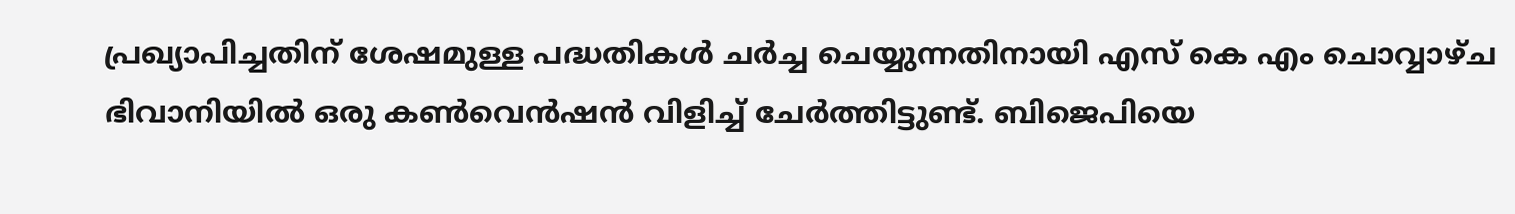പ്രഖ്യാപിച്ചതിന് ശേഷമുള്ള പദ്ധതികൾ ചർച്ച ചെയ്യുന്നതിനായി എസ്‌ കെ എം ചൊവ്വാഴ്ച ഭിവാനിയിൽ ഒരു കൺവെൻഷന്‍ വിളിച്ച് ചേർത്തിട്ടുണ്ട്. ബിജെപിയെ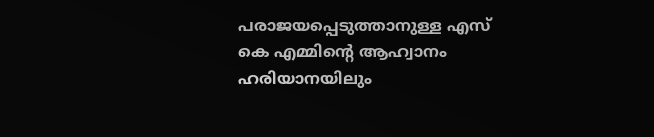പരാജയപ്പെടുത്താനുള്ള എസ്‌ കെ എമ്മിൻ്റെ ആഹ്വാനം ഹരിയാനയിലും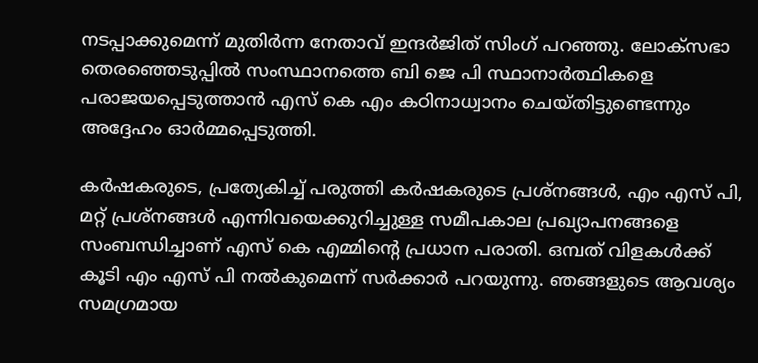നടപ്പാക്കുമെന്ന് മുതിർന്ന നേതാവ് ഇന്ദർജിത് സിംഗ് പറഞ്ഞു. ലോക്‌സഭാ തെരഞ്ഞെടുപ്പിൽ സംസ്ഥാനത്തെ ബി ജെ പി സ്ഥാനാർത്ഥികളെ പരാജയപ്പെടുത്താൻ എസ്‌ കെ എം കഠിനാധ്വാനം ചെയ്തിട്ടുണ്ടെന്നും അദ്ദേഹം ഓർമ്മപ്പെടുത്തി.

കർഷകരുടെ, പ്രത്യേകിച്ച് പരുത്തി കർഷകരുടെ പ്രശ്നങ്ങള്‍, എം എസ് പി, മറ്റ് പ്രശ്നങ്ങൾ എന്നിവയെക്കുറിച്ചുള്ള സമീപകാല പ്രഖ്യാപനങ്ങളെ സംബന്ധിച്ചാണ് എസ്‌ കെ എമ്മിൻ്റെ പ്രധാന പരാതി. ഒമ്പത് വിളകൾക്ക് കൂടി എം എസ് പി നൽകുമെന്ന് സർക്കാർ പറയുന്നു. ഞങ്ങളുടെ ആവശ്യം സമഗ്രമായ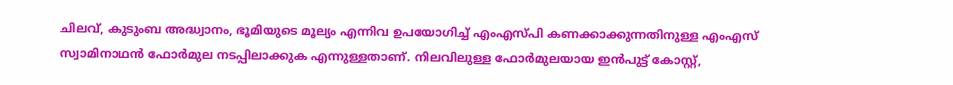ചിലവ്, കുടുംബ അദ്ധ്വാനം, ഭൂമിയുടെ മൂല്യം എന്നിവ ഉപയോഗിച്ച് എംഎസ്പി കണക്കാക്കുന്നതിനുള്ള എംഎസ് സ്വാമിനാഥൻ ഫോർമുല നടപ്പിലാക്കുക എന്നുള്ളതാണ്. നിലവിലുള്ള ഫോർമുലയായ ഇൻപുട്ട് കോസ്റ്റ്,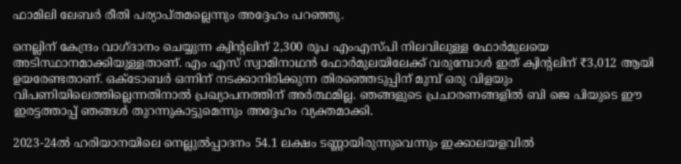ഫാമിലി ലേബർ രീതി പര്യാപ്തമല്ലെന്നും അദ്ദേഹം പറഞ്ഞു.

നെല്ലിന് കേന്ദ്രം വാഗ്ദാനം ചെയ്യുന്ന ക്വിൻ്റലിന് 2,300 രൂപ എംഎസ്പി നിലവിലുള്ള ഫോർമുലയെ അടിസ്ഥാനമാക്കിയുള്ളതാണ്. എം എസ് സ്വാമിനാഥന്‍ ഫോർമുലയിലേക്ക് വരുമ്പോള്‍ ഇത് ക്വിൻ്റലിന് ₹3,012 ആയി ഉയരേണ്ടതാണ്. ഒക്‌ടോബർ ഒന്നിന് നടക്കാനിരിക്കുന്ന തിരഞ്ഞെടുപ്പിന് മുമ്പ് ഒരു വിളയും വിപണിയിലെത്തില്ലെന്നതിനാൽ പ്രഖ്യാപനത്തിന് അർത്ഥമില്ല. ഞങ്ങളുടെ പ്രചാരണങ്ങളിൽ ബി ജെ പിയുടെ ഈ ഇരട്ടത്താപ്പ് ഞങ്ങൾ തുറന്നുകാട്ടുമെന്നും അദ്ദേഹം വ്യക്തമാക്കി.

2023-24ൽ ഹരിയാനയിലെ നെല്ലുൽപ്പാദനം 54.1 ലക്ഷം ടണ്ണായിരുന്നുവെന്നും ഇക്കാലയളവില്‍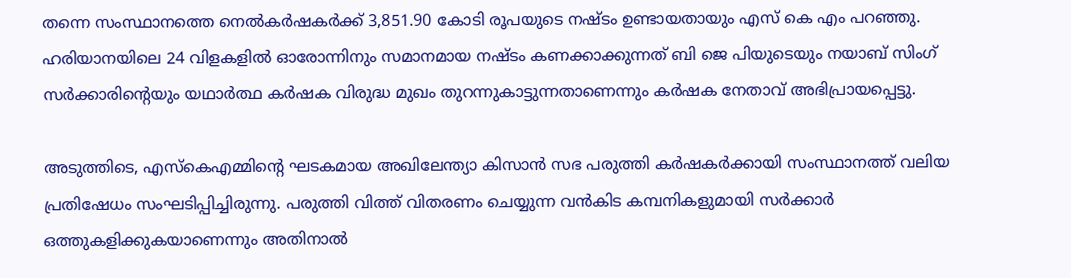തന്നെ സംസ്ഥാനത്തെ നെൽകർഷകർക്ക് 3,851.90 കോടി രൂപയുടെ നഷ്ടം ഉണ്ടായതായും എസ് കെ എം പറഞ്ഞു. ഹരിയാനയിലെ 24 വിളകളിൽ ഓരോന്നിനും സമാനമായ നഷ്ടം കണക്കാക്കുന്നത് ബി ജെ പിയുടെയും നയാബ് സിംഗ് സർക്കാരിൻ്റെയും യഥാർത്ഥ കർഷക വിരുദ്ധ മുഖം തുറന്നുകാട്ടുന്നതാണെന്നും കർഷക നേതാവ് അഭിപ്രായപ്പെട്ടു.

അടുത്തിടെ, എസ്‌കെഎമ്മിൻ്റെ ഘടകമായ അഖിലേന്ത്യാ കിസാൻ സഭ പരുത്തി കർഷകർക്കായി സംസ്ഥാനത്ത് വലിയ പ്രതിഷേധം സംഘടിപ്പിച്ചിരുന്നു. പരുത്തി വിത്ത് വിതരണം ചെയ്യുന്ന വൻകിട കമ്പനികളുമായി സർക്കാർ ഒത്തുകളിക്കുകയാണെന്നും അതിനാൽ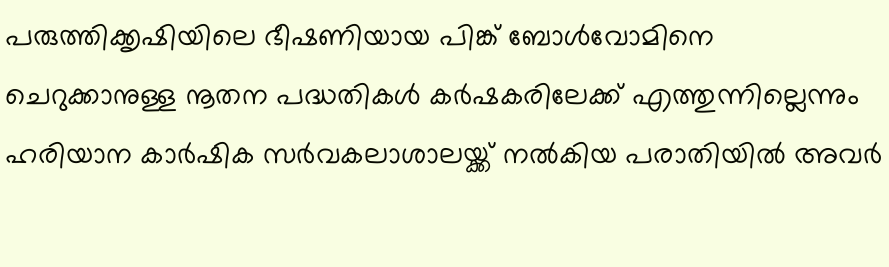പരുത്തിക്കൃഷിയിലെ ഭീഷണിയായ പിങ്ക് ബോൾവോമിനെ ചെറുക്കാനുള്ള നൂതന പദ്ധതികൾ കർഷകരിലേക്ക് എത്തുന്നില്ലെന്നും ഹരിയാന കാർഷിക സർവകലാശാലയ്ക്ക് നൽകിയ പരാതിയിൽ അവർ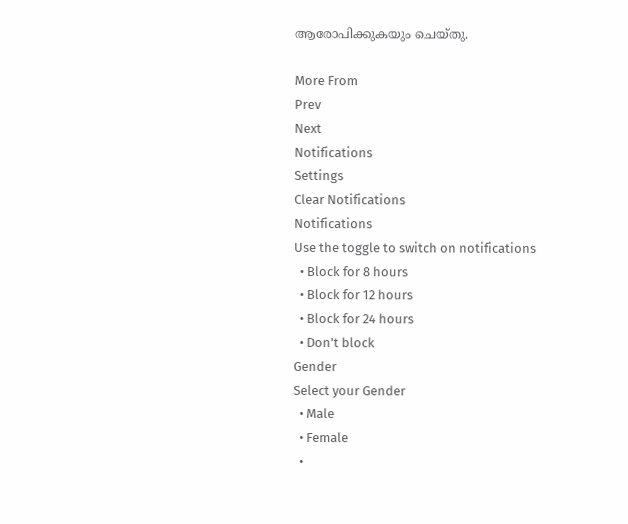ആരോപിക്കുകയും ചെയ്തു.

More From
Prev
Next
Notifications
Settings
Clear Notifications
Notifications
Use the toggle to switch on notifications
  • Block for 8 hours
  • Block for 12 hours
  • Block for 24 hours
  • Don't block
Gender
Select your Gender
  • Male
  • Female
  •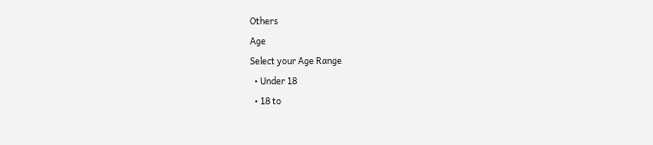Others
Age
Select your Age Range
  • Under 18
  • 18 to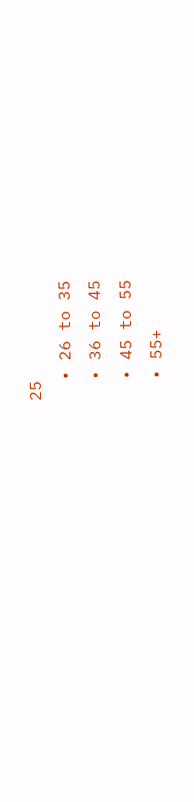25
  • 26 to 35
  • 36 to 45
  • 45 to 55
  • 55+